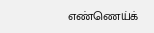எண்ணெய்க்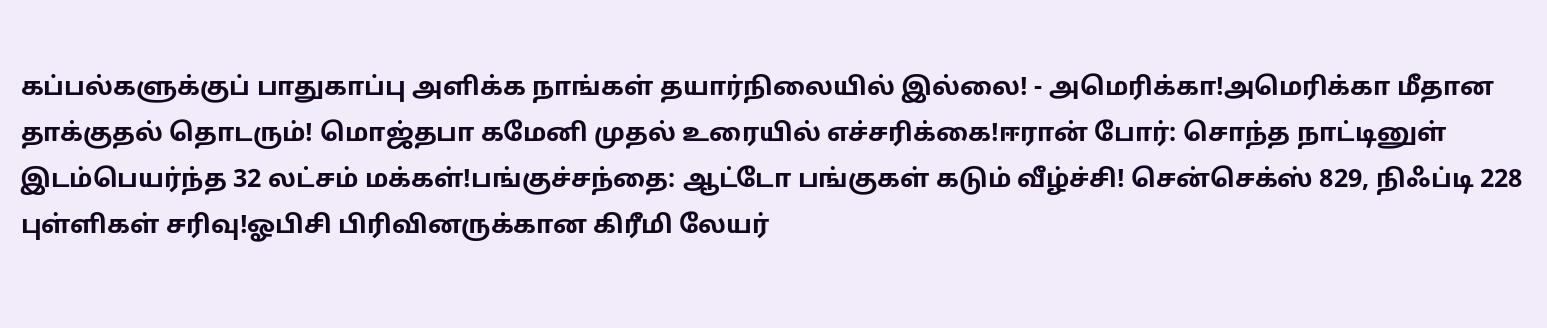கப்பல்களுக்குப் பாதுகாப்பு அளிக்க நாங்கள் தயார்நிலையில் இல்லை! - அமெரிக்கா!அமெரிக்கா மீதான தாக்குதல் தொடரும்! மொஜ்தபா கமேனி முதல் உரையில் எச்சரிக்கை!ஈரான் போர்: சொந்த நாட்டினுள் இடம்பெயர்ந்த 32 லட்சம் மக்கள்!பங்குச்சந்தை: ஆட்டோ பங்குகள் கடும் வீழ்ச்சி! சென்செக்ஸ் 829, நிஃப்டி 228 புள்ளிகள் சரிவு!ஓபிசி பிரிவினருக்கான கிரீமி லேயர்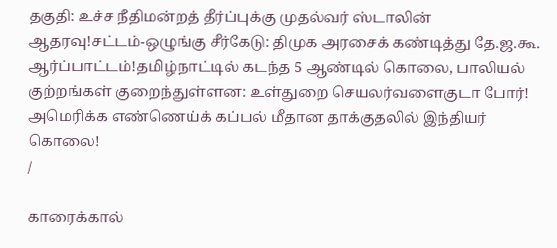தகுதி: உச்ச நீதிமன்றத் தீர்ப்புக்கு முதல்வர் ஸ்டாலின் ஆதரவு!சட்டம்-ஒழுங்கு சீர்கேடு: திமுக அரசைக் கண்டித்து தே.ஜ.கூ. ஆர்ப்பாட்டம்!தமிழ்நாட்டில் கடந்த 5 ஆண்டில் கொலை, பாலியல் குற்றங்கள் குறைந்துள்ளன: உள்துறை செயலர்வளைகுடா போர்! அமெரிக்க எண்ணெய்க் கப்பல் மீதான தாக்குதலில் இந்தியர் கொலை!
/

காரைக்கால்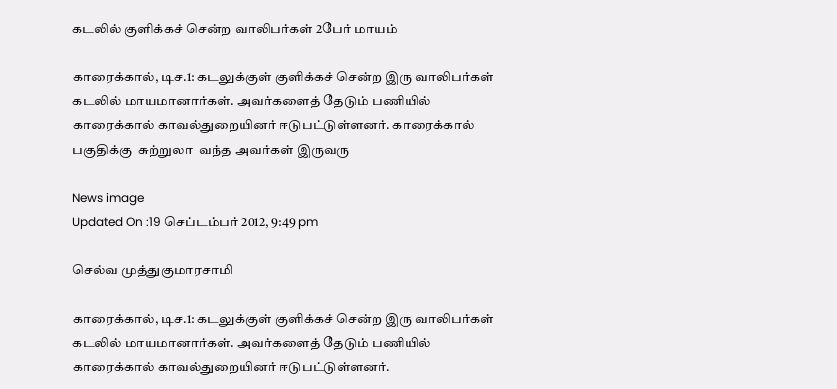கடலில் குளிக்கச் சென்ற வாலிபர்கள் 2பேர் மாயம்

காரைக்கால், டிச.1: கடலுக்குள் குளிக்கச் சென்ற இரு வாலிபர்கள் கடலில் மாயமானார்கள். அவர்களைத் தேடும் பணியில் காரைக்கால் காவல்துறையினர் ஈடுபட்டுள்ளனர். காரைக்கால் பகுதிக்கு  சுற்றுலா  வந்த அவர்கள் இருவரு

News image
Updated On :19 செப்டம்பர் 2012, 9:49 pm

செல்வ முத்துகுமாரசாமி

காரைக்கால், டிச.1: கடலுக்குள் குளிக்கச் சென்ற இரு வாலிபர்கள் கடலில் மாயமானார்கள். அவர்களைத் தேடும் பணியில் காரைக்கால் காவல்துறையினர் ஈடுபட்டுள்ளனர்.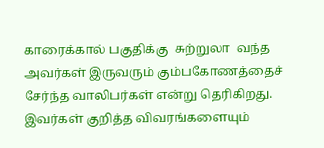காரைக்கால் பகுதிக்கு  சுற்றுலா  வந்த அவர்கள் இருவரும் கும்பகோணத்தைச் சேர்ந்த வாலிபர்கள் என்று தெரிகிறது. இவர்கள் குறித்த விவரங்களையும்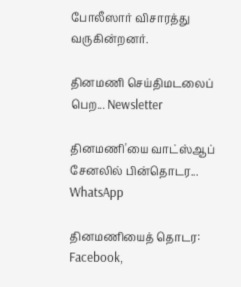போலீஸார் விசாரத்து வருகின்றனர்.

தினமணி செய்திமடலைப் பெற... Newsletter

தினமணி'யை வாட்ஸ்ஆப் சேனலில் பின்தொடர... WhatsApp

தினமணியைத் தொடர: Facebook,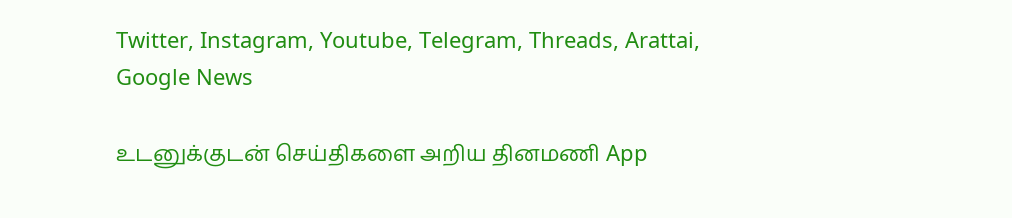Twitter, Instagram, Youtube, Telegram, Threads, Arattai, Google News

உடனுக்குடன் செய்திகளை அறிய தினமணி App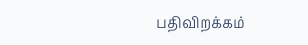பதிவிறக்கம்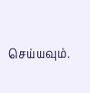செய்யவும்.